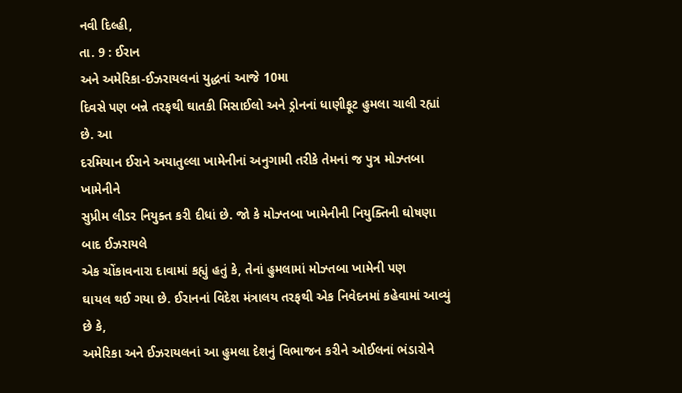નવી દિલ્હી,
તા. 9 : ઈરાન
અને અમેરિકા-ઈઝરાયલનાં યુદ્ધનાં આજે 10મા
દિવસે પણ બન્ને તરફથી ઘાતકી મિસાઈલો અને ડ્રોનનાં ધાણીફૂટ હુમલા ચાલી રહ્યાં છે. આ
દરમિયાન ઈરાને અયાતુલ્લા ખામેનીનાં અનુગામી તરીકે તેમનાં જ પુત્ર મોઝ્તબા ખામેનીને
સુપ્રીમ લીડર નિયુક્ત કરી દીધાં છે. જો કે મોઝ્તબા ખામેનીની નિયુક્તિની ઘોષણા બાદ ઈઝરાયલે
એક ચોંકાવનારા દાવામાં કહ્યું હતું કે, તેનાં હુમલામાં મોઝ્તબા ખામેની પણ
ઘાયલ થઈ ગયા છે. ઈરાનનાં વિદેશ મંત્રાલય તરફથી એક નિવેદનમાં કહેવામાં આવ્યું છે કે,
અમેરિકા અને ઈઝરાયલનાં આ હુમલા દેશનું વિભાજન કરીને ઓઈલનાં ભંડારોને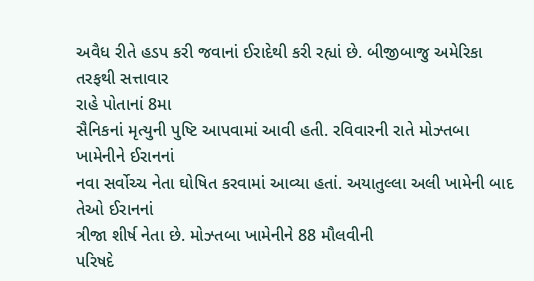અવૈધ રીતે હડપ કરી જવાનાં ઈરાદેથી કરી રહ્યાં છે. બીજીબાજુ અમેરિકા તરફથી સત્તાવાર
રાહે પોતાનાં 8મા
સૈનિકનાં મૃત્યુની પુષ્ટિ આપવામાં આવી હતી. રવિવારની રાતે મોઝ્તબા ખામેનીને ઈરાનનાં
નવા સર્વોચ્ચ નેતા ઘોષિત કરવામાં આવ્યા હતાં. અયાતુલ્લા અલી ખામેની બાદ તેઓ ઈરાનનાં
ત્રીજા શીર્ષ નેતા છે. મોઝ્તબા ખામેનીને 88 મૌલવીની
પરિષદે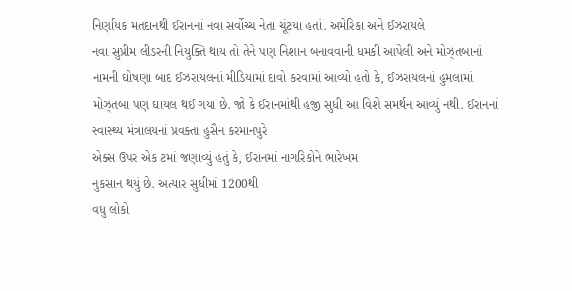નિર્ણાયક મતદાનથી ઈરાનનાં નવા સર્વોચ્ચ નેતા ચૂંટયા હતાં. અમેરિકા અને ઈઝરાયલે
નવા સુપ્રીમ લીડરની નિયુક્તિ થાય તો તેને પણ નિશાન બનાવવાની ધમકી આપેલી અને મોઝ્તબાનાં
નામની ઘોષણા બાદ ઈઝરાયલનાં મીડિયામાં દાવો કરવામાં આવ્યો હતો કે, ઈઝરાયલનાં હુમલામાં મોઝ્તબા પણ ઘાયલ થઈ ગયા છે. જો કે ઈરાનમાંથી હજી સુધી આ વિશે સમર્થન આવ્યું નથી. ઈરાનનાં સ્વાસ્થ્ય મંત્રાલયનાં પ્રવક્તા હુસૈન કરમાનપુરે
એક્સ ઉપર એક ટમાં જણાવ્યું હતું કે, ઈરાનમાં નાગરિકોને ભારેખમ
નુકસાન થયું છે. અત્યાર સુધીમાં 1200થી
વધુ લોકો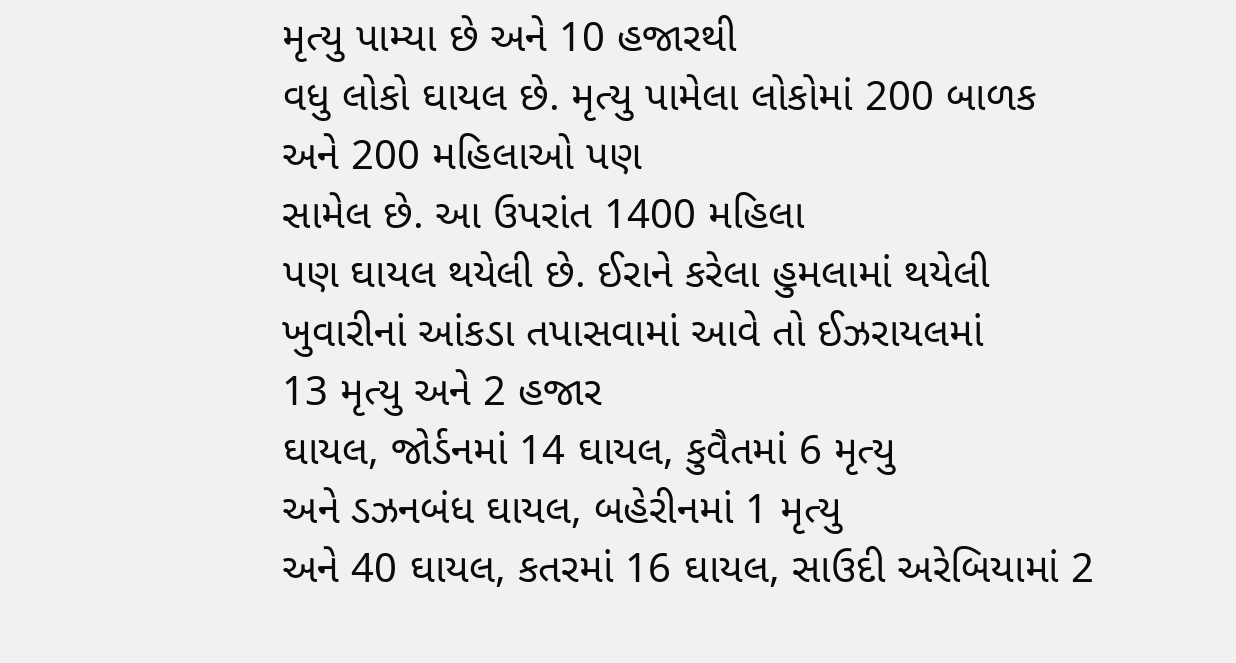મૃત્યુ પામ્યા છે અને 10 હજારથી
વધુ લોકો ઘાયલ છે. મૃત્યુ પામેલા લોકોમાં 200 બાળક
અને 200 મહિલાઓ પણ
સામેલ છે. આ ઉપરાંત 1400 મહિલા
પણ ઘાયલ થયેલી છે. ઈરાને કરેલા હુમલામાં થયેલી ખુવારીનાં આંકડા તપાસવામાં આવે તો ઈઝરાયલમાં
13 મૃત્યુ અને 2 હજાર
ઘાયલ, જોર્ડનમાં 14 ઘાયલ, કુવૈતમાં 6 મૃત્યુ
અને ડઝનબંધ ઘાયલ, બહેરીનમાં 1 મૃત્યુ
અને 40 ઘાયલ, કતરમાં 16 ઘાયલ, સાઉદી અરેબિયામાં 2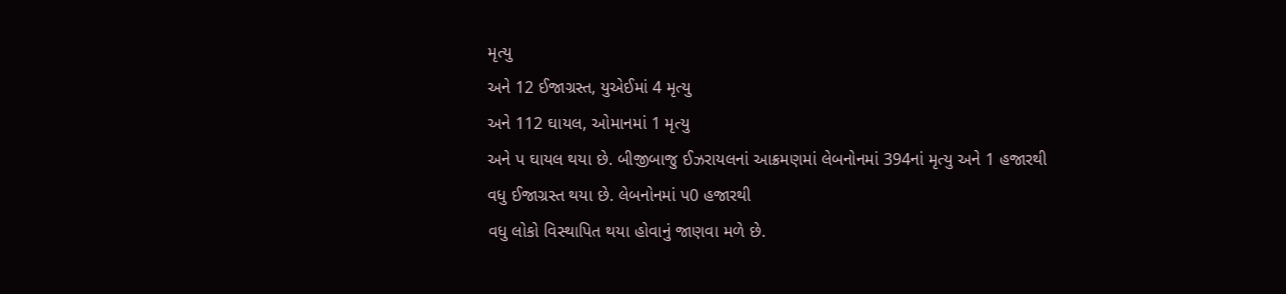મૃત્યુ
અને 12 ઈજાગ્રસ્ત, યુએઈમાં 4 મૃત્યુ
અને 112 ઘાયલ, ઓમાનમાં 1 મૃત્યુ
અને પ ઘાયલ થયા છે. બીજીબાજુ ઈઝરાયલનાં આક્રમણમાં લેબનોનમાં 394નાં મૃત્યુ અને 1 હજારથી
વધુ ઈજાગ્રસ્ત થયા છે. લેબનોનમાં પ0 હજારથી
વધુ લોકો વિસ્થાપિત થયા હોવાનું જાણવા મળે છે.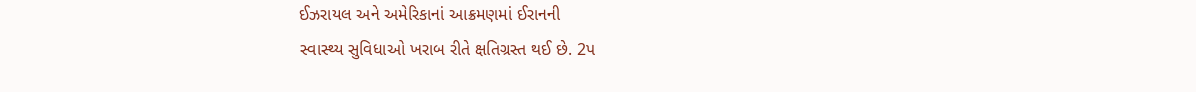ઈઝરાયલ અને અમેરિકાનાં આક્રમણમાં ઈરાનની
સ્વાસ્થ્ય સુવિધાઓ ખરાબ રીતે ક્ષતિગ્રસ્ત થઈ છે. 2પ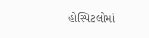હોસ્પિટલોમાં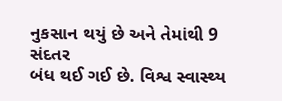નુકસાન થયું છે અને તેમાંથી 9 સંદતર
બંધ થઈ ગઈ છે. વિશ્વ સ્વાસ્થ્ય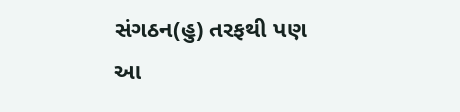સંગઠન(હુ) તરફથી પણ આ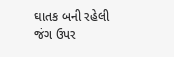ઘાતક બની રહેલી જંગ ઉપર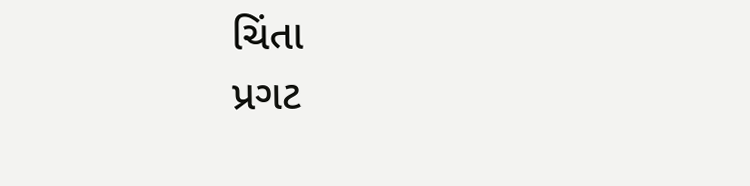ચિંતા
પ્રગટ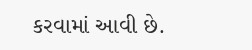કરવામાં આવી છે.